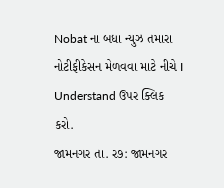Nobat ના બધા ન્યુઝ તમારા નોટીફીકેસન મેળવવા માટે નીચે I Understand ઉપર ક્લિક કરો.
જામનગર તા. ર૭: જામનગર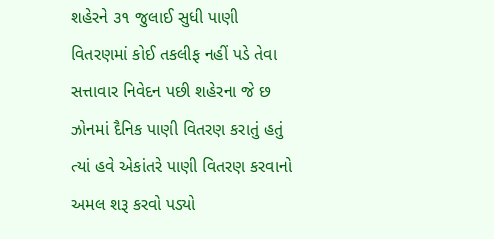શહેરને ૩૧ જુલાઈ સુધી પાણી વિતરણમાં કોઈ તકલીફ નહીં પડે તેવા સત્તાવાર નિવેદન પછી શહેરના જે છ ઝોનમાં દૈનિક પાણી વિતરણ કરાતું હતું ત્યાં હવે એકાંતરે પાણી વિતરણ કરવાનો અમલ શરૂ કરવો પડ્યો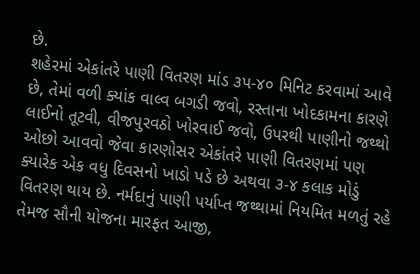છે.
શહેરમાં એકાંતરે પાણી વિતરણ માંડ ૩પ-૪૦ મિનિટ કરવામાં આવે છે, તેમાં વળી ક્યાંક વાલ્વ બગડી જવો, રસ્તાના ખોદકામના કારણે લાઈનો તૂટવી, વીજપુરવઠો ખોરવાઈ જવો, ઉપરથી પાણીનો જથ્થો ઓછો આવવો જેવા કારણોસર એકાંતરે પાણી વિતરણમાં પણ ક્યારેક એક વધુ દિવસનો ખાડો પડે છે અથવા ૩-૪ કલાક મોડું વિતરણ થાય છે. નર્મદાનું પાણી પર્યાપ્ત જથ્થામાં નિયમિત મળતું રહે તેમજ સૌની યોજના મારફત આજી,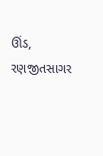ઊંડ, રણજીતસાગર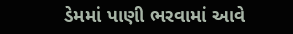ડેમમાં પાણી ભરવામાં આવે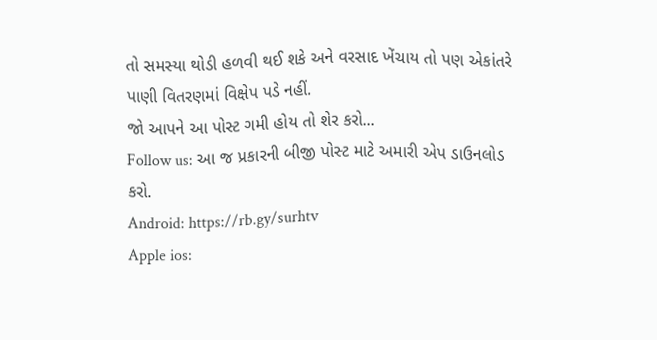તો સમસ્યા થોડી હળવી થઈ શકે અને વરસાદ ખેંચાય તો પણ એકાંતરે પાણી વિતરણમાં વિક્ષેપ પડે નહીં.
જો આપને આ પોસ્ટ ગમી હોય તો શેર કરો...
Follow us: આ જ પ્રકારની બીજી પોસ્ટ માટે અમારી એપ ડાઉનલોડ કરો.
Android: https://rb.gy/surhtv
Apple ios: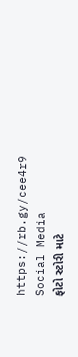https://rb.gy/cee4r9
Social Media
ફોટો સ્ટોરી માટે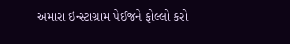અમારા ઇન્સ્ટાગ્રામ પેઈજને ફોલ્લો કરો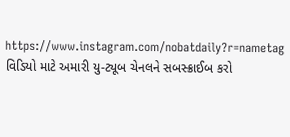https://www.instagram.com/nobatdaily?r=nametag
વિડિયો માટે અમારી યુ-ટ્યૂબ ચેનલને સબસ્ક્રાઈબ કરો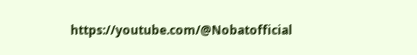https://youtube.com/@Nobatofficial